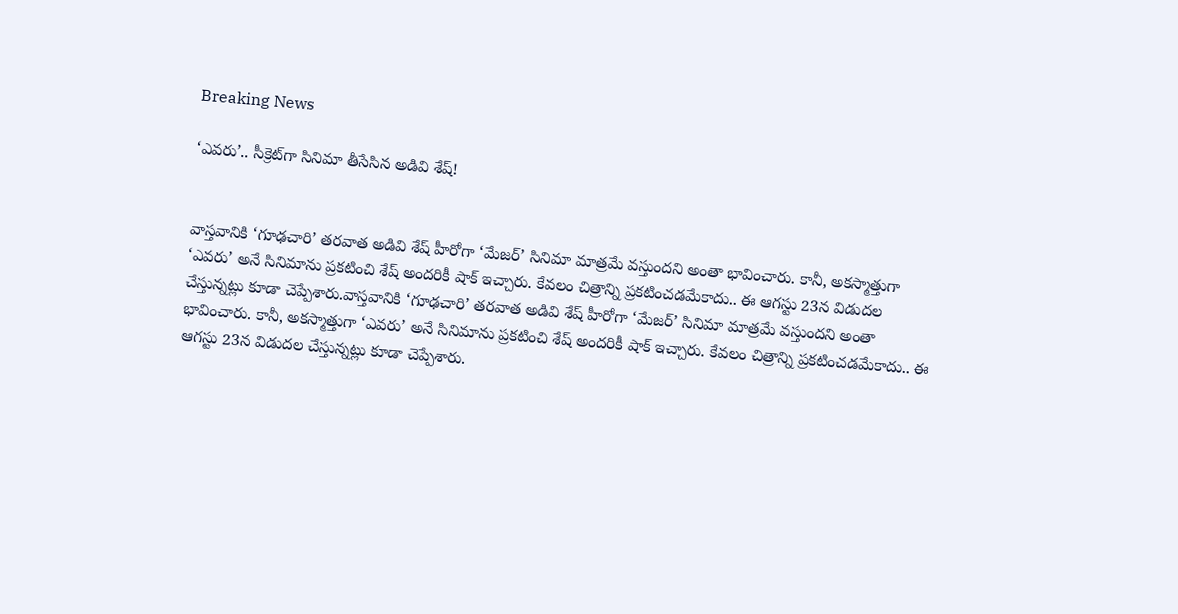Breaking News

‘ఎవరు’.. సీక్రెట్‌గా సినిమా తీసేసిన అడివి శేష్!


వాస్తవానికి ‘గూఢచారి’ తరవాత అడివి శేష్ హీరోగా ‘మేజర్’ సినిమా మాత్రమే వస్తుందని అంతా భావించారు. కానీ, అకస్మాత్తుగా ‘ఎవరు’ అనే సినిమాను ప్రకటించి శేష్ అందరికీ షాక్ ఇచ్చారు. కేవలం చిత్రాన్ని ప్రకటించడమేకాదు.. ఈ ఆగస్టు 23న విడుదల చేస్తున్నట్లు కూడా చెప్పేశారు.వాస్తవానికి ‘గూఢచారి’ తరవాత అడివి శేష్ హీరోగా ‘మేజర్’ సినిమా మాత్రమే వస్తుందని అంతా భావించారు. కానీ, అకస్మాత్తుగా ‘ఎవరు’ అనే సినిమాను ప్రకటించి శేష్ అందరికీ షాక్ ఇచ్చారు. కేవలం చిత్రాన్ని ప్రకటించడమేకాదు.. ఈ ఆగస్టు 23న విడుదల చేస్తున్నట్లు కూడా చెప్పేశారు.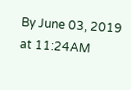By June 03, 2019 at 11:24AM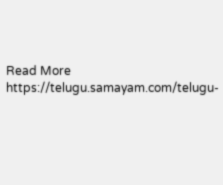Read More https://telugu.samayam.com/telugu-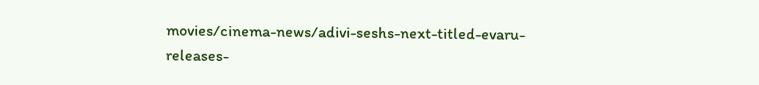movies/cinema-news/adivi-seshs-next-titled-evaru-releases-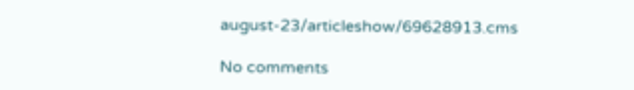august-23/articleshow/69628913.cms

No comments